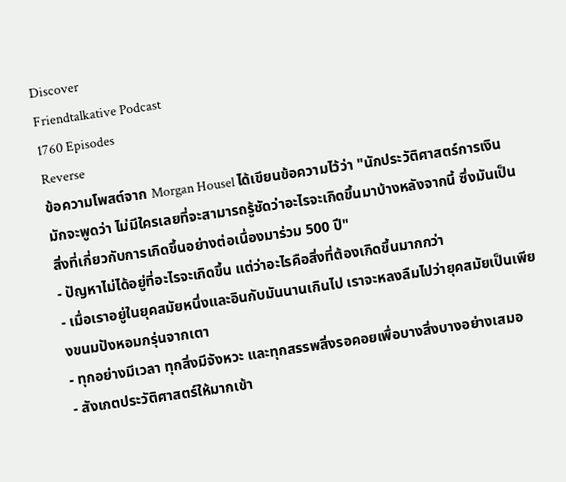Discover
Friendtalkative Podcast
1760 Episodes
Reverse
ข้อความโพสต์จาก Morgan Housel ได้เขียนข้อความไว้ว่า "นักประวัติศาสตร์การเงินมักจะพูดว่า ไม่มีใครเลยที่จะสามารถรู้ชัดว่าอะไรจะเกิดขึ้นมาบ้างหลังจากนี้ ซึ่งมันเป็นสิ่งที่เกี่ยวกับการเกิดขึ้นอย่างต่อเนื่องมาร่วม 500 ปี"
- ปัญหาไม่ได้อยู่ที่อะไรจะเกิดขึ้น แต่ว่าอะไรคือสิ่งที่ต้องเกิดขึ้นมากกว่า
- เมื่อเราอยู่ในยุคสมัยหนึ่งและอินกับมันนานเกินไป เราจะหลงลืมไปว่ายุคสมัยเป็นเพียงขนมปังหอมกรุ่นจากเตา
- ทุกอย่างมีเวลา ทุกสิ่งมีจังหวะ และทุกสรรพสิ่งรอคอยเพื่อบางสิ่งบางอย่างเสมอ
- สังเกตประวัติศาสตร์ให้มากเข้า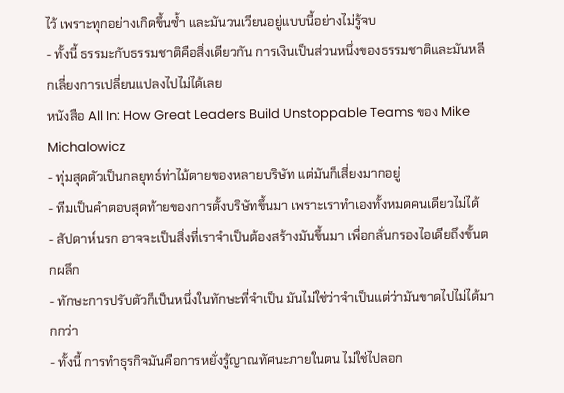ไว้ เพราะทุกอย่างเกิดขึ้นซ้ำ และมันวนเวียนอยู่แบบนี้อย่างไม่รู้จบ
- ทั้งนี้ ธรรมะกับธรรมชาติคือสิ่งเดียวกัน การเงินเป็นส่วนหนึ่งของธรรมชาติและมันหลีกเลี่ยงการเปลี่ยนแปลงไปไม่ได้เลย
หนังสือ All In: How Great Leaders Build Unstoppable Teams ของ Mike Michalowicz
- ทุ่มสุดตัวเป็นกลยุทธ์ท่าไม้ตายของหลายบริษัท แต่มันก็เสี่ยงมากอยู่
- ทีมเป็นคำตอบสุดท้ายของการตั้งบริษัทขึ้นมา เพราะเราทำเองทั้งหมดคนเดียวไม่ได้
- สัปดาห์นรก อาจจะเป็นสิ่งที่เราจำเป็นต้องสร้างมันขึ้นมา เพื่อกลั่นกรองไอเดียถึงขั้นตกผลึก
- ทักษะการปรับตัวก็เป็นหนึ่งในทักษะที่จำเป็น มันไม่ใช่ว่าจำเป็นแต่ว่ามันขาดไปไม่ได้มากกว่า
- ทั้งนี้ การทำธุรกิจมันคือการหยั่งรู้ญาณทัศนะภายในตน ไม่ใช่ไปลอก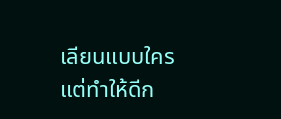เลียนแบบใคร แต่ทำให้ดีก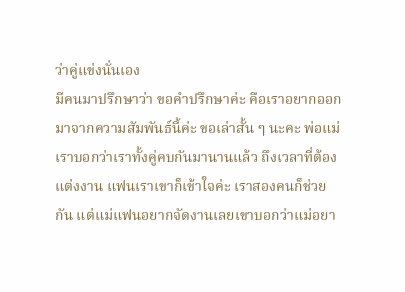ว่าคู่แข่งนั่นเอง
มีคนมาปรึกษาว่า ขอคำปรึกษาค่ะ คือเราอยากออกมาจากความสัมพันธ์นี้ค่ะ ขอเล่าสั้น ๆ นะคะ พ่อแม่เราบอกว่าเราทั้งคู่คบกันมานานแล้ว ถึงเวลาที่ต้องแต่งงาน แฟนเราเขาก็เข้าใจค่ะ เราสองคนก็ช่วยกัน แต่แม่แฟนอยากจัดงานเลยเขาบอกว่าแม่อยา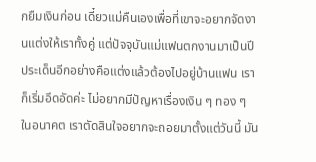กยืมเงินก่อน เดี๋ยวแม่คืนเองเพื่อที่เขาจะอยากจัดงานแต่งให้เราทั้งคู่ แต่ปัจจุบันแม่แฟนตกงานมาเป็นปี ประเด็นอีกอย่างคือแต่งแล้วต้องไปอยู่บ้านแฟน เราก็เริ่มอึดอัดค่ะ ไม่อยากมีปัญหาเรื่องเงิน ๆ ทอง ๆ ในอนาคต เราตัดสินใจอยากจะถอยมาตั้งแต่วันนี้ มัน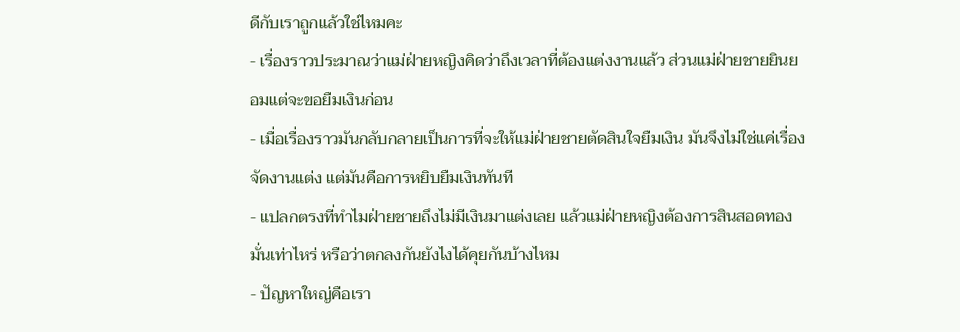ดีกับเราถูกแล้วใช่ไหมคะ
- เรื่องราวประมาณว่าแม่ฝ่ายหญิงคิดว่าถึงเวลาที่ต้องแต่งงานแล้ว ส่วนแม่ฝ่ายชายยินยอมแต่จะขอยืมเงินก่อน
- เมื่อเรื่องราวมันกลับกลายเป็นการที่จะให้แม่ฝ่ายชายตัดสินใจยืมเงิน มันจึงไม่ใช่แค่เรื่องจัดงานแต่ง แต่มันคือการหยิบยืมเงินทันที
- แปลกตรงที่ทำไมฝ่ายชายถึงไม่มีเงินมาแต่งเลย แล้วแม่ฝ่ายหญิงต้องการสินสอดทองมั่นเท่าไหร่ หรือว่าตกลงกันยังไงได้คุยกันบ้างไหม
- ปัญหาใหญ่คือเรา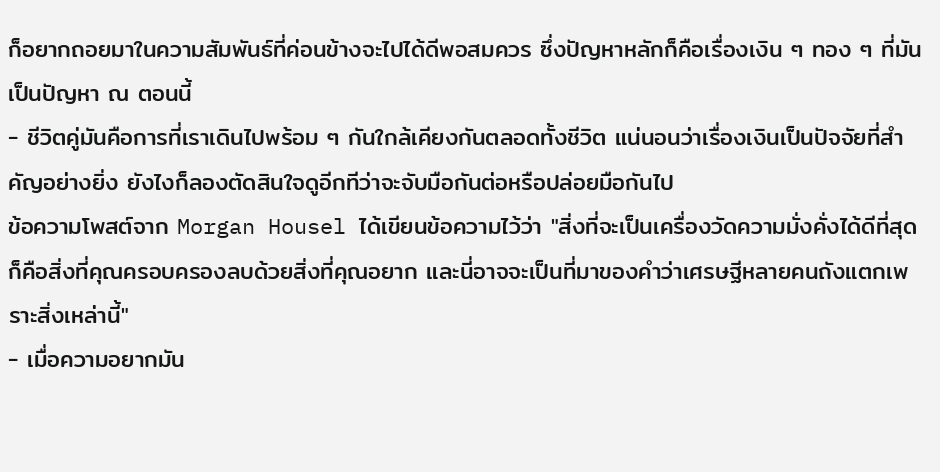ก็อยากถอยมาในความสัมพันธ์ที่ค่อนข้างจะไปได้ดีพอสมควร ซึ่งปัญหาหลักก็คือเรื่องเงิน ๆ ทอง ๆ ที่มันเป็นปัญหา ณ ตอนนี้
- ชีวิตคู่มันคือการที่เราเดินไปพร้อม ๆ กันใกล้เคียงกันตลอดทั้งชีวิต แน่นอนว่าเรื่องเงินเป็นปัจจัยที่สำคัญอย่างยิ่ง ยังไงก็ลองตัดสินใจดูอีกทีว่าจะจับมือกันต่อหรือปล่อยมือกันไป
ข้อความโพสต์จาก Morgan Housel ได้เขียนข้อความไว้ว่า "สิ่งที่จะเป็นเครื่องวัดความมั่งคั่งได้ดีที่สุด ก็คือสิ่งที่คุณครอบครองลบด้วยสิ่งที่คุณอยาก และนี่อาจจะเป็นที่มาของคำว่าเศรษฐีหลายคนถังแตกเพราะสิ่งเหล่านี้"
- เมื่อความอยากมัน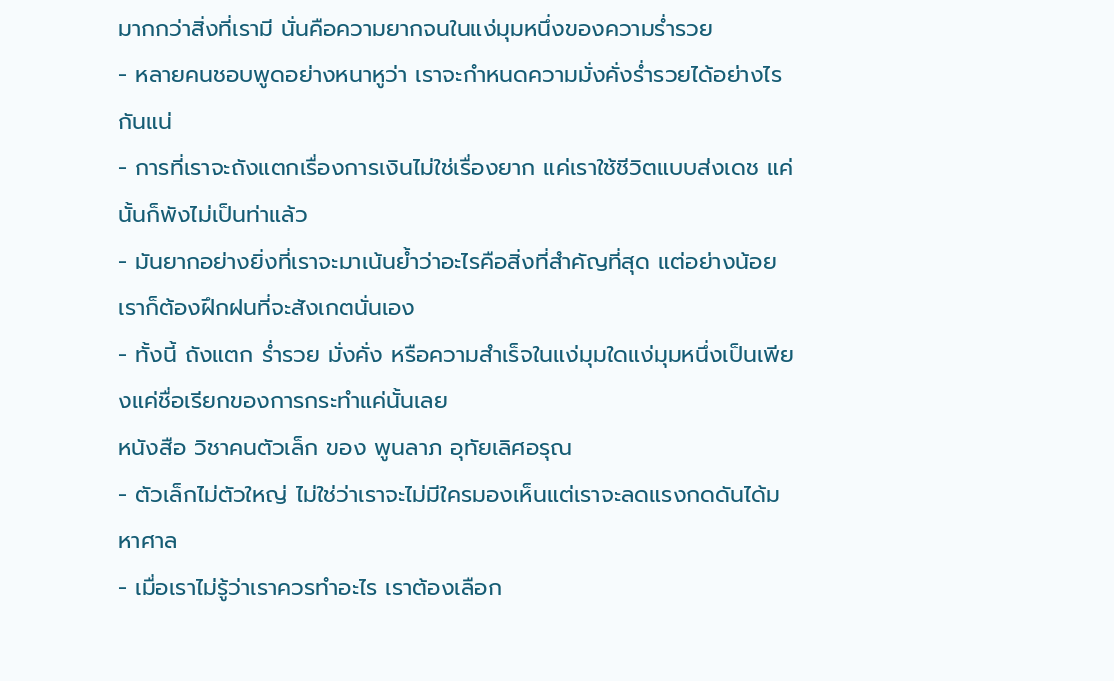มากกว่าสิ่งที่เรามี นั่นคือความยากจนในแง่มุมหนึ่งของความร่ำรวย
- หลายคนชอบพูดอย่างหนาหูว่า เราจะกำหนดความมั่งคั่งร่ำรวยได้อย่างไรกันแน่
- การที่เราจะถังแตกเรื่องการเงินไม่ใช่เรื่องยาก แค่เราใช้ชีวิตแบบส่งเดช แค่นั้นก็พังไม่เป็นท่าแล้ว
- มันยากอย่างยิ่งที่เราจะมาเน้นย้ำว่าอะไรคือสิ่งที่สำคัญที่สุด แต่อย่างน้อยเราก็ต้องฝึกฝนที่จะสังเกตนั่นเอง
- ทั้งนี้ ถังแตก ร่ำรวย มั่งคั่ง หรือความสำเร็จในแง่มุมใดแง่มุมหนึ่งเป็นเพียงแค่ชื่อเรียกของการกระทำแค่นั้นเลย
หนังสือ วิชาคนตัวเล็ก ของ พูนลาภ อุทัยเลิศอรุณ
- ตัวเล็กไม่ตัวใหญ่ ไม่ใช่ว่าเราจะไม่มีใครมองเห็นแต่เราจะลดแรงกดดันได้มหาศาล
- เมื่อเราไม่รู้ว่าเราควรทำอะไร เราต้องเลือก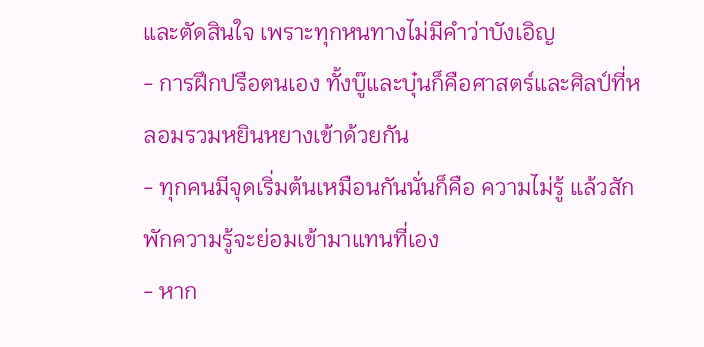และตัดสินใจ เพราะทุกหนทางไม่มีคำว่าบังเอิญ
- การฝึกปรือตนเอง ทั้งบู๊และบุ๋นก็คือศาสตร์และศิลป์ที่หลอมรวมหยินหยางเข้าด้วยกัน
- ทุกคนมีจุดเริ่มต้นเหมือนกันนั่นก็คือ ความไม่รู้ แล้วสักพักความรู้จะย่อมเข้ามาแทนที่เอง
- หาก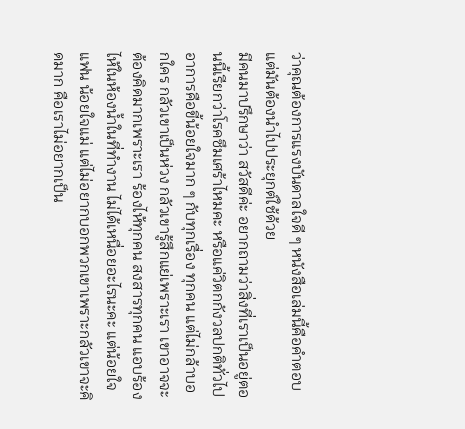ว่าคุณต้องการแรงบันดาลใจดี ๆ หนังสือเล่มนี้คือคำตอบ แต่มันต้องนำไปประยุกต์ใช้ด้วย
มีคนมาปรึกษาว่า สวัสดีค่ะ อยากถามว่าสิ่งที่เราเป็นอยู่ตอนนี้เรียกว่าโรคซึมเศร้าไหมคะ หรือแค่วิตกกังวลปกติทั่วไป อาการคือขี้น้อยใจมาก ๆ กับทุกเรื่อง ทุกคน แต่ไม่กล้าบอกใคร กลัวเขาเป็นห่วง กลัวเขารู้สึกแย่เพราะเรา เขาอาจจะต้องคิดมากเพราะเรา ร้องไห้ทุกคน สงสารทุกคน แอบร้องไห้ในห้องน้ำในที่ทำงาน ไม่ได้เหนื่อยอะไรนะคะ แต่น้อยใจแฟน น้อยใจแม่ แต่ไม่อยากบอกพวกเขาเพราะกลัวเขาจะคิดมาก คือเราไม่อยากเป็น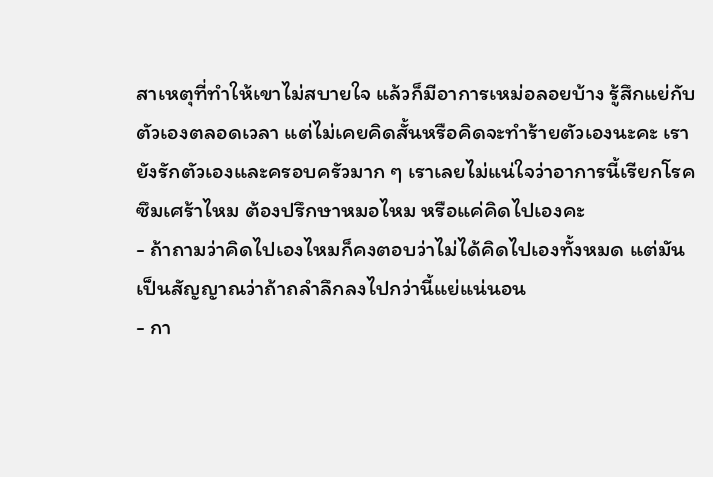สาเหตุที่ทำให้เขาไม่สบายใจ แล้วก็มีอาการเหม่อลอยบ้าง รู้สึกแย่กับตัวเองตลอดเวลา แต่ไม่เคยคิดสั้นหรือคิดจะทำร้ายตัวเองนะคะ เรายังรักตัวเองและครอบครัวมาก ๆ เราเลยไม่แน่ใจว่าอาการนี้เรียกโรคซึมเศร้าไหม ต้องปรึกษาหมอไหม หรือแค่คิดไปเองคะ
- ถ้าถามว่าคิดไปเองไหมก็คงตอบว่าไม่ได้คิดไปเองทั้งหมด แต่มันเป็นสัญญาณว่าถ้าถลำลึกลงไปกว่านี้แย่แน่นอน
- กา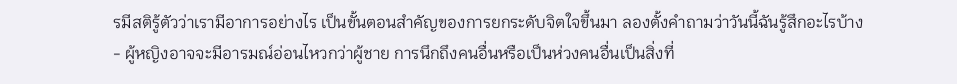รมีสติรู้ตัวว่าเรามีอาการอย่างไร เป็นขั้นตอนสำคัญของการยกระดับจิตใจขึ้นมา ลองตั้งคำถามว่าวันนี้ฉันรู้สึกอะไรบ้าง
- ผู้หญิงอาจจะมีอารมณ์อ่อนไหวกว่าผู้ชาย การนึกถึงคนอื่นหรือเป็นห่วงคนอื่นเป็นสิ่งที่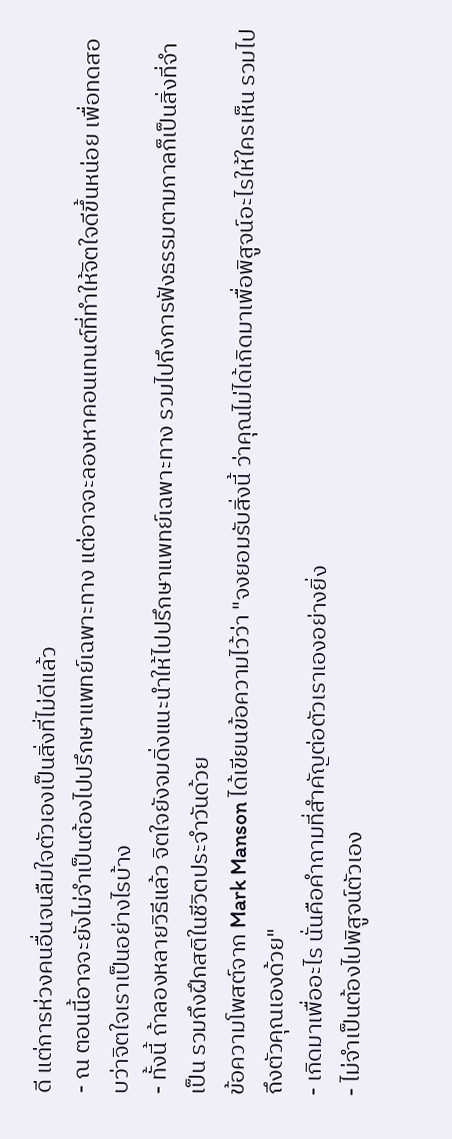ดี แต่การห่วงคนอื่นจนลืมใจตัวเองเป็นสิ่งที่ไม่ดีแล้ว
- ณ ตอนนี้อาจจะยังไม่จำเป็นต้องไปปรึกษาแพทย์เฉพาะทาง แต่อาจจะลองหาคอนเทนต์ที่ทำให้จิตใจดีขึ้นหน่อย เพื่อทดสอบว่าจิตใจเราเป็นอย่างไรบ้าง
- ทั้งนี้ ถ้าลองหลายวิธีแล้ว จิตใจยังจมดิ่งแนะนำให้ไปปรึกษาแพทย์เฉพาะทาง รวมไปถึงการฟังธรรมตามกาลก็เป็นสิ่งที่จำเป็น รวมถึงฝึกสติในชีวิตประจำวันด้วย
ข้อความโพสต์จาก Mark Manson ได้เขียนข้อความไว้ว่า "จงยอมรับสิ่งนี้ ว่าคุณไม่ได้เกิดมาเพื่อพิสูจน์อะไรให้ใครเห็น รวมไปถึงตัวคุณเองด้วย"
- เกิดมาเพื่ออะไร นั่นคือคำถามที่สำคัญต่อตัวเราเองอย่างยิ่ง
- ไม่จำเป็นต้องไปพิสูจน์ตัวเอง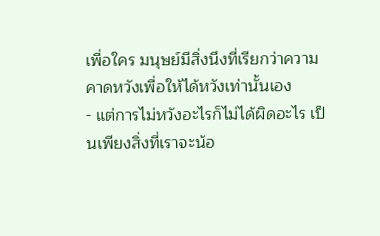เพื่อใคร มนุษย์มีสิ่งนึงที่เรียกว่าความคาดหวังเพื่อให้ได้หวังเท่านั้นเอง
- แต่การไม่หวังอะไรก็ไม่ได้ผิดอะไร เป็นเพียงสิ่งที่เราจะน้อ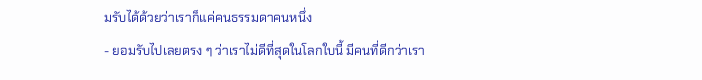มรับได้ด้วยว่าเราก็แค่คนธรรมดาคนหนึ่ง
- ยอมรับไปเลยตรง ๆ ว่าเราไม่ดีที่สุดในโลกใบนี้ มีคนที่ดีกว่าเรา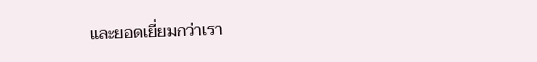และยอดเยี่ยมกว่าเรา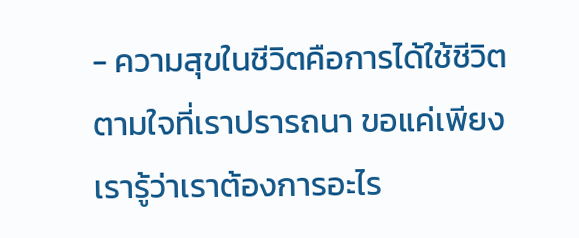- ความสุขในชีวิตคือการได้ใช้ชีวิตตามใจที่เราปรารถนา ขอแค่เพียงเรารู้ว่าเราต้องการอะไร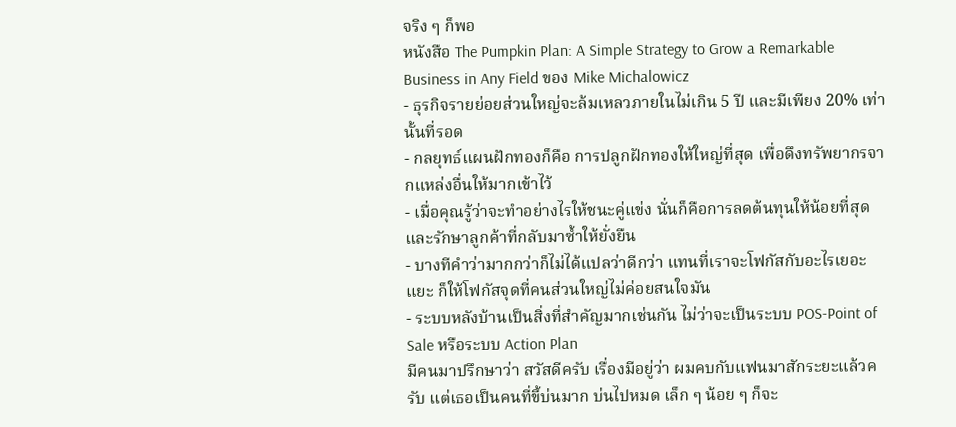จริง ๆ ก็พอ
หนังสือ The Pumpkin Plan: A Simple Strategy to Grow a Remarkable Business in Any Field ของ Mike Michalowicz
- ธุรกิจรายย่อยส่วนใหญ่จะล้มเหลวภายในไม่เกิน 5 ปี และมีเพียง 20% เท่านั้นที่รอด
- กลยุทธ์แผนฝักทองก็คือ การปลูกฝักทองให้ใหญ่ที่สุด เพื่อดึงทรัพยากรจากแหล่งอื่นให้มากเข้าไว้
- เมื่อคุณรู้ว่าจะทำอย่างไรให้ชนะคู่แข่ง นั่นก็คือการลดต้นทุนให้น้อยที่สุด และรักษาลูกค้าที่กลับมาซ้ำให้ยั่งยืน
- บางทีคำว่ามากกว่าก็ไม่ได้แปลว่าดีกว่า แทนที่เราจะโฟกัสกับอะไรเยอะแยะ ก็ให้โฟกัสจุดที่คนส่วนใหญ่ไม่ค่อยสนใจมัน
- ระบบหลังบ้านเป็นสิ่งที่สำคัญมากเช่นกัน ไม่ว่าจะเป็นระบบ POS-Point of Sale หรือระบบ Action Plan
มีคนมาปรึกษาว่า สวัสดีครับ เรื่องมีอยู่ว่า ผมคบกับแฟนมาสักระยะแล้วครับ แต่เธอเป็นคนที่ขี้บ่นมาก บ่นไปหมด เล็ก ๆ น้อย ๆ ก็จะ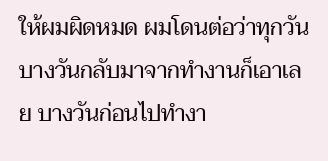ให้ผมผิดหมด ผมโดนต่อว่าทุกวัน บางวันกลับมาจากทำงานก็เอาเลย บางวันก่อนไปทำงา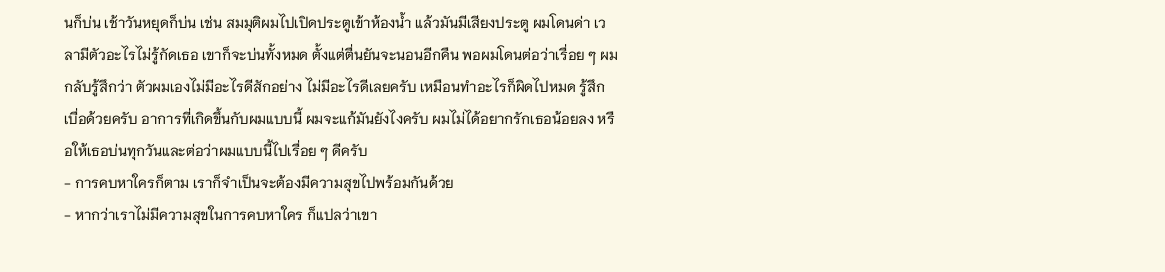นก็บ่น เช้าวันหยุดก็บ่น เช่น สมมุติผมไปเปิดประตูเข้าห้องน้ำ แล้วมันมีเสียงประตู ผมโดนด่า เวลามีตัวอะไรไม่รู้กัดเธอ เขาก็จะบ่นทั้งหมด ตั้งแต่ตื่นยันจะนอนอีกคืน พอผมโดนต่อว่าเรื่อย ๆ ผมกลับรู้สึกว่า ตัวผมเองไม่มีอะไรดีสักอย่าง ไม่มีอะไรดีเลยครับ เหมือนทำอะไรก็ผิดไปหมด รู้สึกเบื่อด้วยครับ อาการที่เกิดขึ้นกับผมแบบนี้ ผมจะแก้มันยังไงครับ ผมไม่ได้อยากรักเธอน้อยลง หรือให้เธอบ่นทุกวันและต่อว่าผมแบบนี้ไปเรื่อย ๆ ดีครับ
- การคบหาใครก็ตาม เราก็จำเป็นจะต้องมีความสุขไปพร้อมกันด้วย
- หากว่าเราไม่มีความสุขในการคบหาใคร ก็แปลว่าเขา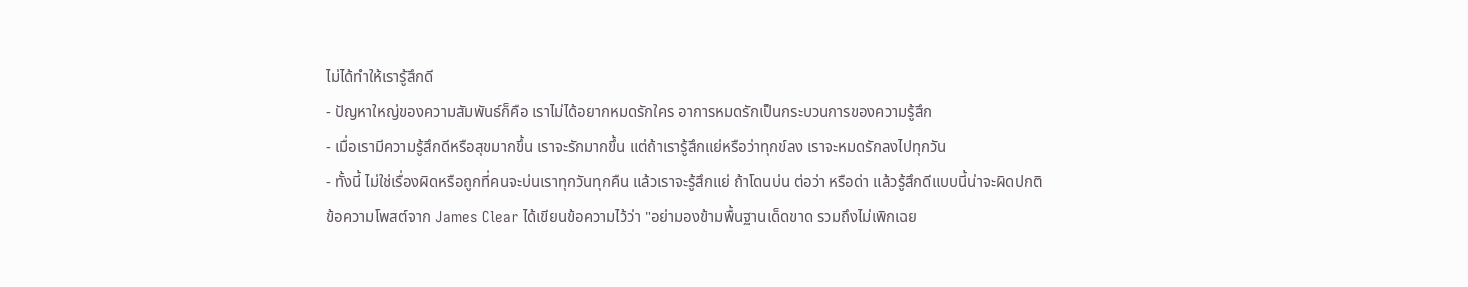ไม่ได้ทำให้เรารู้สึกดี
- ปัญหาใหญ่ของความสัมพันธ์ก็คือ เราไม่ได้อยากหมดรักใคร อาการหมดรักเป็นกระบวนการของความรู้สึก
- เมื่อเรามีความรู้สึกดีหรือสุขมากขึ้น เราจะรักมากขึ้น แต่ถ้าเรารู้สึกแย่หรือว่าทุกข์ลง เราจะหมดรักลงไปทุกวัน
- ทั้งนี้ ไม่ใช่เรื่องผิดหรือถูกที่คนจะบ่นเราทุกวันทุกคืน แล้วเราจะรู้สึกแย่ ถ้าโดนบ่น ต่อว่า หรือด่า แล้วรู้สึกดีแบบนี้น่าจะผิดปกติ
ข้อความโพสต์จาก James Clear ได้เขียนข้อความไว้ว่า "อย่ามองข้ามพื้นฐานเด็ดขาด รวมถึงไม่เพิกเฉย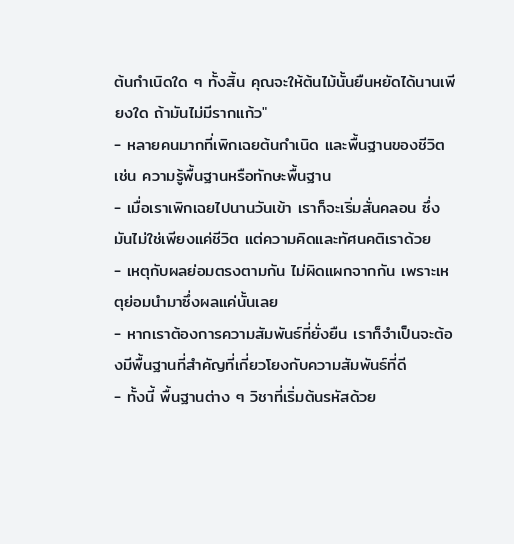ต้นกำเนิดใด ๆ ทั้งสิ้น คุณจะให้ต้นไม้นั้นยืนหยัดได้นานเพียงใด ถ้ามันไม่มีรากแก้ว"
- หลายคนมากที่เพิกเฉยต้นกำเนิด และพื้นฐานของชีวิต เช่น ความรู้พื้นฐานหรือทักษะพื้นฐาน
- เมื่อเราเพิกเฉยไปนานวันเข้า เราก็จะเริ่มสั่นคลอน ซึ่งมันไม่ใช่เพียงแค่ชีวิต แต่ความคิดและทัศนคติเราด้วย
- เหตุกับผลย่อมตรงตามกัน ไม่ผิดแผกจากกัน เพราะเหตุย่อมนำมาซึ่งผลแค่นั้นเลย
- หากเราต้องการความสัมพันธ์ที่ยั่งยืน เราก็จำเป็นจะต้องมีพื้นฐานที่สำคัญที่เกี่ยวโยงกับความสัมพันธ์ที่ดี
- ทั้งนี้ พื้นฐานต่าง ๆ วิชาที่เริ่มต้นรหัสด้วย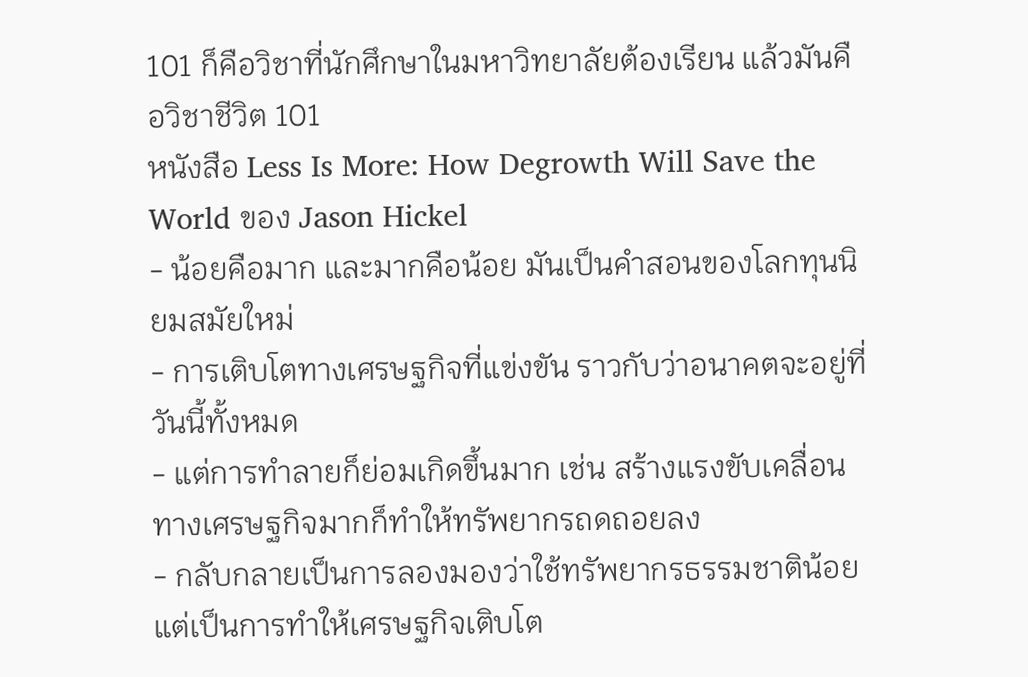101 ก็คือวิชาที่นักศึกษาในมหาวิทยาลัยต้องเรียน แล้วมันคือวิชาชีวิต 101
หนังสือ Less Is More: How Degrowth Will Save the World ของ Jason Hickel
- น้อยคือมาก และมากคือน้อย มันเป็นคำสอนของโลกทุนนิยมสมัยใหม่
- การเติบโตทางเศรษฐกิจที่แข่งขัน ราวกับว่าอนาคตจะอยู่ที่วันนี้ทั้งหมด
- แต่การทำลายก็ย่อมเกิดขึ้นมาก เช่น สร้างแรงขับเคลื่อนทางเศรษฐกิจมากก็ทำให้ทรัพยากรถดถอยลง
- กลับกลายเป็นการลองมองว่าใช้ทรัพยากรธรรมชาติน้อย แต่เป็นการทำให้เศรษฐกิจเติบโต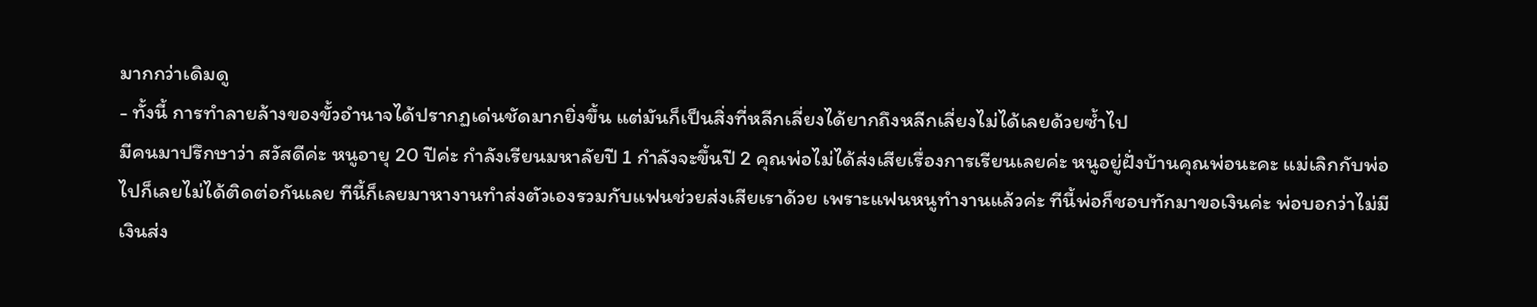มากกว่าเดิมดู
- ทั้งนี้ การทำลายล้างของขั้วอำนาจได้ปรากฏเด่นชัดมากยิ่งขึ้น แต่มันก็เป็นสิ่งที่หลีกเลี่ยงได้ยากถึงหลีกเลี่ยงไม่ได้เลยด้วยซ้ำไป
มีคนมาปรึกษาว่า สวัสดีค่ะ หนูอายุ 20 ปีค่ะ กำลังเรียนมหาลัยปี 1 กำลังจะขึ้นปี 2 คุณพ่อไม่ได้ส่งเสียเรื่องการเรียนเลยค่ะ หนูอยู่ฝั่งบ้านคุณพ่อนะคะ แม่เลิกกับพ่อไปก็เลยไม่ได้ติดต่อกันเลย ทีนี้ก็เลยมาหางานทำส่งตัวเองรวมกับแฟนช่วยส่งเสียเราด้วย เพราะแฟนหนูทำงานแล้วค่ะ ทีนี้พ่อก็ชอบทักมาขอเงินค่ะ พ่อบอกว่าไม่มีเงินส่ง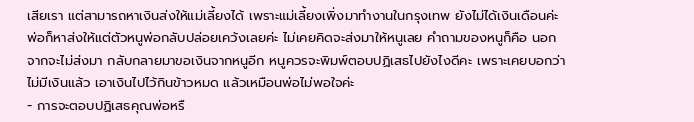เสียเรา แต่สามารถหาเงินส่งให้แม่เลี้ยงได้ เพราะแม่เลี้ยงเพิ่งมาทำงานในกรุงเทพ ยังไม่ได้เงินเดือนค่ะ พ่อก็หาส่งให้แต่ตัวหนูพ่อกลับปล่อยเคว้งเลยค่ะ ไม่เคยคิดจะส่งมาให้หนูเลย คำถามของหนูก็คือ นอกจากจะไม่ส่งมา กลับกลายมาขอเงินจากหนูอีก หนูควรจะพิมพ์ตอบปฏิเสธไปยังไงดีคะ เพราะเคยบอกว่าไม่มีเงินแล้ว เอาเงินไปไว้กินข้าวหมด แล้วเหมือนพ่อไม่พอใจค่ะ
- การจะตอบปฏิเสธคุณพ่อหรื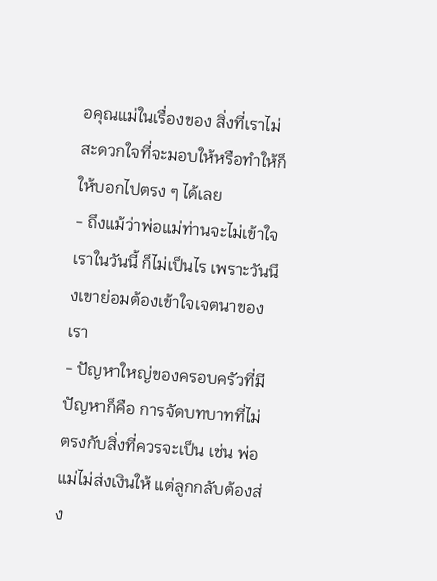อคุณแม่ในเรื่องของ สิ่งที่เราไม่สะดวกใจที่จะมอบให้หรือทำให้ก็ให้บอกไปตรง ๆ ได้เลย
- ถึงแม้ว่าพ่อแม่ท่านจะไม่เข้าใจเราในวันนี้ ก็ไม่เป็นไร เพราะวันนึงเขาย่อมต้องเข้าใจเจตนาของเรา
- ปัญหาใหญ่ของครอบครัวที่มีปัญหาก็คือ การจัดบทบาทที่ไม่ตรงกับสิ่งที่ควรจะเป็น เช่น พ่อแม่ไม่ส่งเงินให้ แต่ลูกกลับต้องส่ง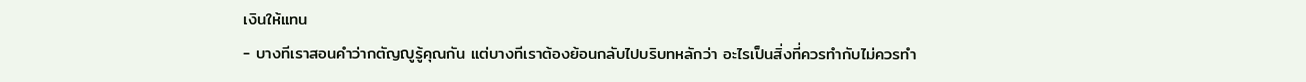เงินให้แทน
- บางทีเราสอนคำว่ากตัญญูรู้คุณกัน แต่บางทีเราต้องย้อนกลับไปบริบทหลักว่า อะไรเป็นสิ่งที่ควรทำกับไม่ควรทำ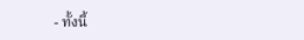- ทั้งนี้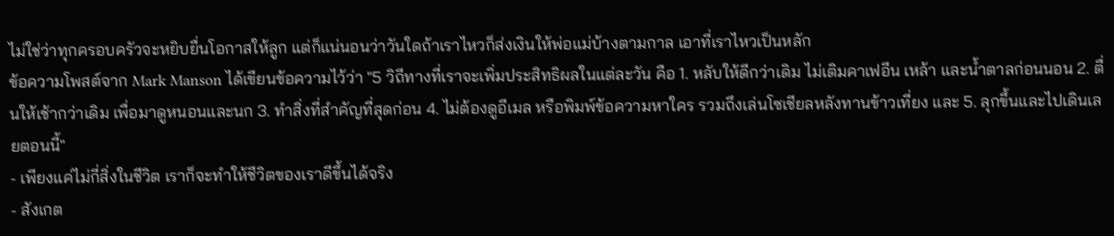ไม่ใช่ว่าทุกครอบครัวจะหยิบยื่นโอกาสให้ลูก แต่ก็แน่นอนว่าวันใดถ้าเราไหวก็ส่งเงินให้พ่อแม่บ้างตามกาล เอาที่เราไหวเป็นหลัก
ข้อความโพสต์จาก Mark Manson ได้เขียนข้อความไว้ว่า "5 วิถีทางที่เราจะเพิ่มประสิทธิผลในแต่ละวัน คือ 1. หลับให้ดีกว่าเดิม ไม่เติมคาเฟอีน เหล้า และน้ำตาลก่อนนอน 2. ตื่นให้เช้ากว่าเดิม เพื่อมาดูหนอนและนก 3. ทำสิ่งที่สำคัญที่สุดก่อน 4. ไม่ต้องดูอีเมล หรือพิมพ์ข้อความหาใคร รวมถึงเล่นโซเชียลหลังทานข้าวเที่ยง และ 5. ลุกขึ้นและไปเดินเลยตอนนี้"
- เพียงแค่ไม่กี่สิ่งในชีวิต เราก็จะทำให้ชีวิตของเราดีขึ้นได้จริง
- สังเกต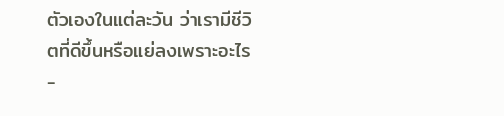ตัวเองในแต่ละวัน ว่าเรามีชีวิตที่ดีขึ้นหรือแย่ลงเพราะอะไร
-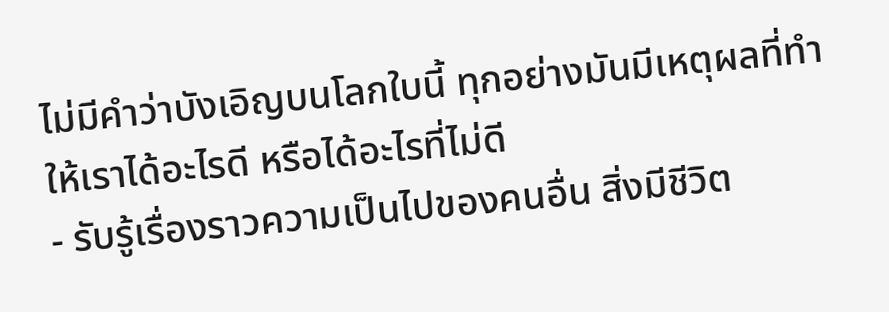ไม่มีคำว่าบังเอิญบนโลกใบนี้ ทุกอย่างมันมีเหตุผลที่ทำให้เราได้อะไรดี หรือได้อะไรที่ไม่ดี
- รับรู้เรื่องราวความเป็นไปของคนอื่น สิ่งมีชีวิต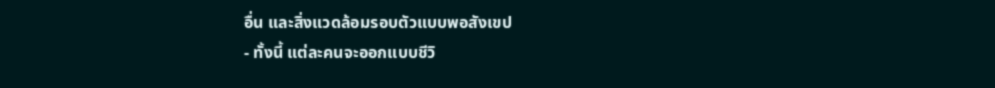อื่น และสิ่งแวดล้อมรอบตัวแบบพอสังเขป
- ทั้งนี้ แต่ละคนจะออกแบบชีวิ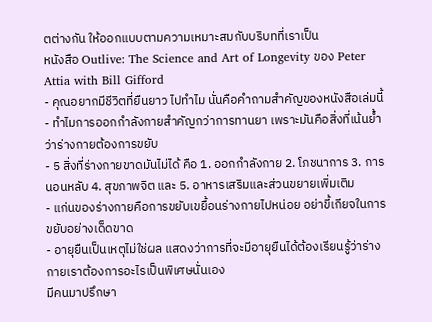ตต่างกัน ให้ออกแบบตามความเหมาะสมกับบริบทที่เราเป็น
หนังสือ Outlive: The Science and Art of Longevity ของ Peter Attia with Bill Gifford
- คุณอยากมีชีวิตที่ยืนยาว ไปทำไม นั่นคือคำถามสำคัญของหนังสือเล่มนี้
- ทำไมการออกกำลังกายสำคัญกว่าการทานยา เพราะมันคือสิ่งที่เน้นย้ำว่าร่างกายต้องการขยับ
- 5 สิ่งที่ร่างกายขาดมันไม่ได้ คือ 1. ออกกำลังกาย 2. โภชนาการ 3. การนอนหลับ 4. สุขภาพจิต และ 5. อาหารเสริมและส่วนขยายเพิ่มเติม
- แก่นของร่างกายคือการขยับเขยื้อนร่างกายไปหน่อย อย่าขี้เกียจในการขยับอย่างเด็ดขาด
- อายุยืนเป็นเหตุไม่ใช่ผล แสดงว่าการที่จะมีอายุยืนได้ต้องเรียนรู้ว่าร่างกายเราต้องการอะไรเป็นพิเศษนั่นเอง
มีคนมาปรึกษา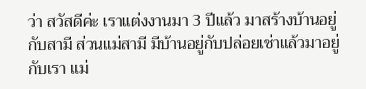ว่า สวัสดีค่ะ เราแต่งงานมา 3 ปีแล้ว มาสร้างบ้านอยู่กับสามี ส่วนแม่สามี มีบ้านอยู่กับปล่อยเช่าแล้วมาอยู่กับเรา แม่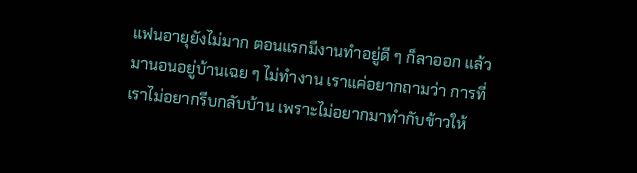แฟนอายุยังไม่มาก ตอนแรกมีงานทำอยู่ดี ๆ ก็ลาออก แล้วมานอนอยู่บ้านเฉย ๆ ไม่ทำงาน เราแค่อยากถามว่า การที่เราไม่อยากรีบกลับบ้าน เพราะไม่อยากมาทำกับข้าวให้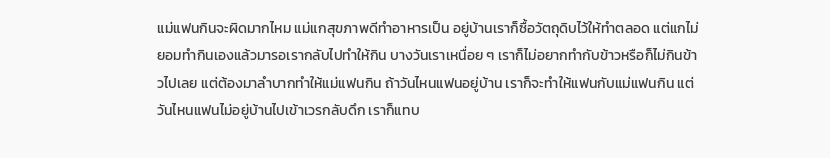แม่แฟนกินจะผิดมากไหม แม่แกสุขภาพดีทำอาหารเป็น อยู่บ้านเราก็ซื้อวัตถุดิบไว้ให้ทำตลอด แต่แกไม่ยอมทำกินเองแล้วมารอเรากลับไปทำให้กิน บางวันเราเหนื่อย ๆ เราก็ไม่อยากทำกับข้าวหรือก็ไม่กินข้าวไปเลย แต่ต้องมาลำบากทำให้แม่แฟนกิน ถ้าวันไหนแฟนอยู่บ้าน เราก็จะทำให้แฟนกับแม่แฟนกิน แต่วันไหนแฟนไม่อยู่บ้านไปเข้าเวรกลับดึก เราก็แทบ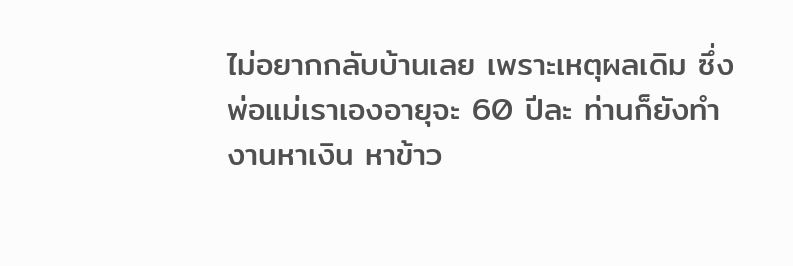ไม่อยากกลับบ้านเลย เพราะเหตุผลเดิม ซึ่งพ่อแม่เราเองอายุจะ 60 ปีละ ท่านก็ยังทำงานหาเงิน หาข้าว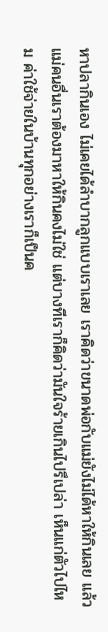หาปลากินเอง ไม่เคยได้ลำบากลูกแบบเราเลย เราคิดว่าขนาดพ่อกับแม่ยังไม่ได้หาให้กินเลย แล้วแม่คนอื่นเราต้องมาหาให้กินคงไม่ใช่ แต่บางทีเราก็คิดว่ามันใจร้ายเกินไปรึเปล่า เห็นแก่ตัวไปไหม ค่าใช้จ่ายในบ้านทุกอย่างเราก็เป็นค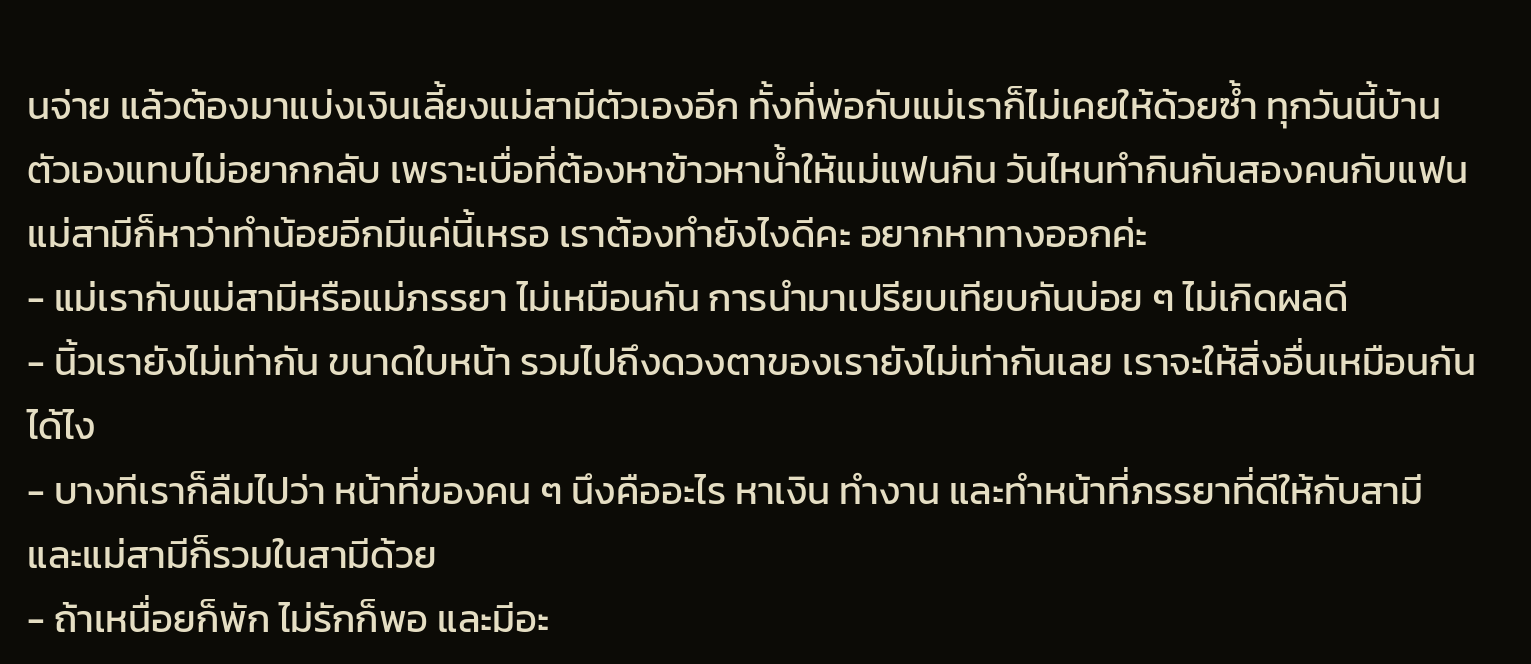นจ่าย แล้วต้องมาแบ่งเงินเลี้ยงแม่สามีตัวเองอีก ทั้งที่พ่อกับแม่เราก็ไม่เคยให้ด้วยซ้ำ ทุกวันนี้บ้านตัวเองแทบไม่อยากกลับ เพราะเบื่อที่ต้องหาข้าวหาน้ำให้แม่แฟนกิน วันไหนทำกินกันสองคนกับแฟน แม่สามีก็หาว่าทำน้อยอีกมีแค่นี้เหรอ เราต้องทำยังไงดีคะ อยากหาทางออกค่ะ
- แม่เรากับแม่สามีหรือแม่ภรรยา ไม่เหมือนกัน การนำมาเปรียบเทียบกันบ่อย ๆ ไม่เกิดผลดี
- นิ้วเรายังไม่เท่ากัน ขนาดใบหน้า รวมไปถึงดวงตาของเรายังไม่เท่ากันเลย เราจะให้สิ่งอื่นเหมือนกันได้ไง
- บางทีเราก็ลืมไปว่า หน้าที่ของคน ๆ นึงคืออะไร หาเงิน ทำงาน และทำหน้าที่ภรรยาที่ดีให้กับสามี และแม่สามีก็รวมในสามีด้วย
- ถ้าเหนื่อยก็พัก ไม่รักก็พอ และมีอะ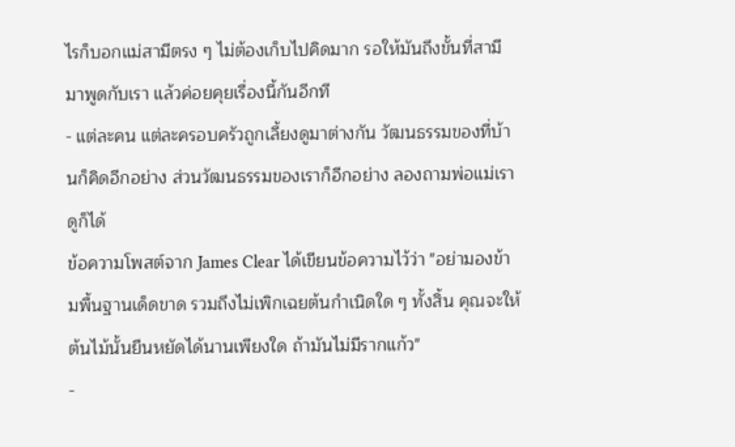ไรก็บอกแม่สามีตรง ๆ ไม่ต้องเก็บไปคิดมาก รอให้มันถึงขั้นที่สามีมาพูดกับเรา แล้วค่อยคุยเรื่องนี้กันอีกที
- แต่ละคน แต่ละครอบครัวถูกเลี้ยงดูมาต่างกัน วัฒนธรรมของที่บ้านก็คิดอีกอย่าง ส่วนวัฒนธรรมของเราก็อีกอย่าง ลองถามพ่อแม่เราดูก็ได้
ข้อความโพสต์จาก James Clear ได้เขียนข้อความไว้ว่า "อย่ามองข้ามพื้นฐานเด็ดขาด รวมถึงไม่เพิกเฉยต้นกำเนิดใด ๆ ทั้งสิ้น คุณจะให้ต้นไม้นั้นยืนหยัดได้นานเพียงใด ถ้ามันไม่มีรากแก้ว"
-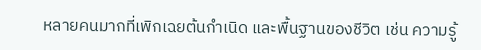หลายคนมากที่เพิกเฉยต้นกำเนิด และพื้นฐานของชีวิต เช่น ความรู้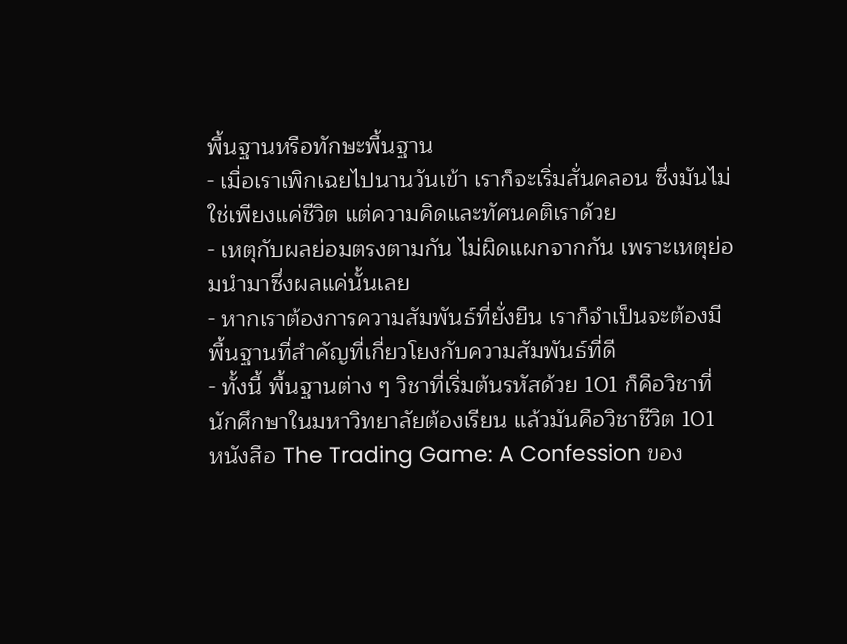พื้นฐานหรือทักษะพื้นฐาน
- เมื่อเราเพิกเฉยไปนานวันเข้า เราก็จะเริ่มสั่นคลอน ซึ่งมันไม่ใช่เพียงแค่ชีวิต แต่ความคิดและทัศนคติเราด้วย
- เหตุกับผลย่อมตรงตามกัน ไม่ผิดแผกจากกัน เพราะเหตุย่อมนำมาซึ่งผลแค่นั้นเลย
- หากเราต้องการความสัมพันธ์ที่ยั่งยืน เราก็จำเป็นจะต้องมีพื้นฐานที่สำคัญที่เกี่ยวโยงกับความสัมพันธ์ที่ดี
- ทั้งนี้ พื้นฐานต่าง ๆ วิชาที่เริ่มต้นรหัสด้วย 101 ก็คือวิชาที่นักศึกษาในมหาวิทยาลัยต้องเรียน แล้วมันคือวิชาชีวิต 101
หนังสือ The Trading Game: A Confession ของ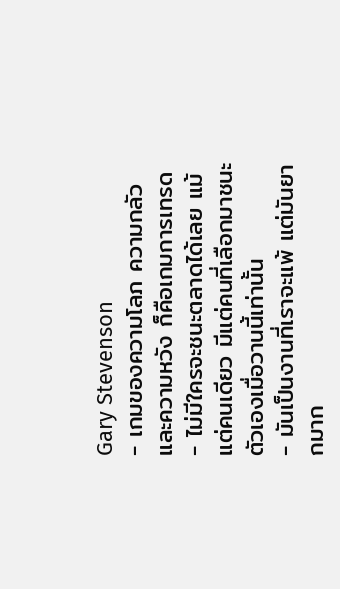Gary Stevenson
- เกมของความโลภ ความกลัว และความหวัง ก็คือเกมการเทรด
- ไม่มีใครจะชนะตลาดได้เลย แม้แต่คนเดียว มีแต่คนที่เลือกมาชนะตัวเองเมื่อวานนี้เท่านั้น
- มันเป็นงานที่เราจะแพ้ แต่มันยากมาก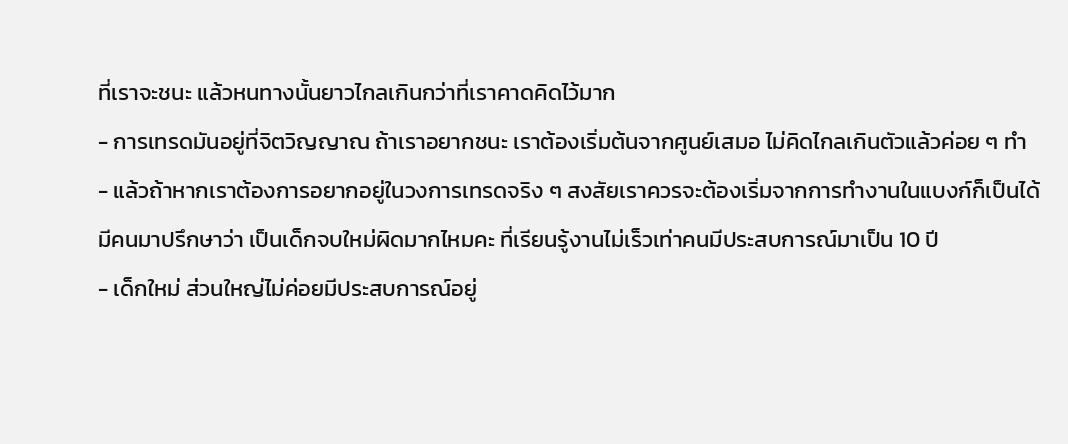ที่เราจะชนะ แล้วหนทางนั้นยาวไกลเกินกว่าที่เราคาดคิดไว้มาก
- การเทรดมันอยู่ที่จิตวิญญาณ ถ้าเราอยากชนะ เราต้องเริ่มต้นจากศูนย์เสมอ ไม่คิดไกลเกินตัวแล้วค่อย ๆ ทำ
- แล้วถ้าหากเราต้องการอยากอยู่ในวงการเทรดจริง ๆ สงสัยเราควรจะต้องเริ่มจากการทำงานในแบงก์ก็เป็นได้
มีคนมาปรึกษาว่า เป็นเด็กจบใหม่ผิดมากไหมคะ ที่เรียนรู้งานไม่เร็วเท่าคนมีประสบการณ์มาเป็น 10 ปี
- เด็กใหม่ ส่วนใหญ่ไม่ค่อยมีประสบการณ์อยู่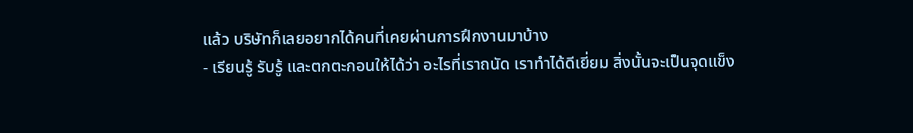แล้ว บริษัทก็เลยอยากได้คนที่เคยผ่านการฝึกงานมาบ้าง
- เรียนรู้ รับรู้ และตกตะกอนให้ได้ว่า อะไรที่เราถนัด เราทำได้ดีเยี่ยม สิ่งนั้นจะเป็นจุดแข็ง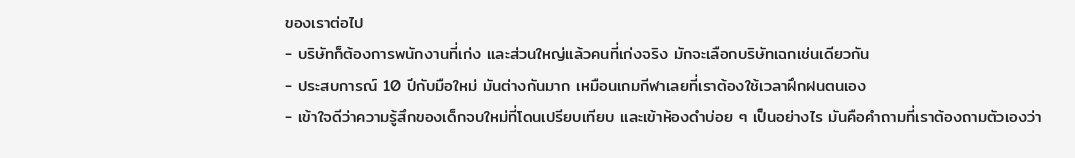ของเราต่อไป
- บริษัทก็ต้องการพนักงานที่เก่ง และส่วนใหญ่แล้วคนที่เก่งจริง มักจะเลือกบริษัทเฉกเช่นเดียวกัน
- ประสบการณ์ 10 ปีกับมือใหม่ มันต่างกันมาก เหมือนเกมกีฬาเลยที่เราต้องใช้เวลาฝึกฝนตนเอง
- เข้าใจดีว่าความรู้สึกของเด็กจบใหม่ที่โดนเปรียบเทียบ และเข้าห้องดำบ่อย ๆ เป็นอย่างไร มันคือคำถามที่เราต้องถามตัวเองว่า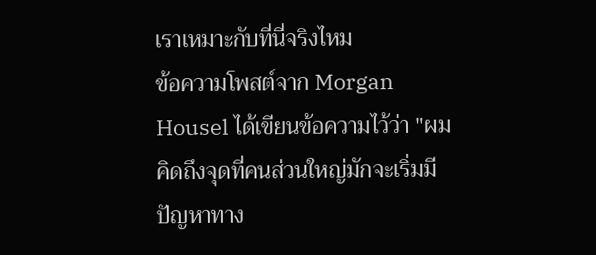เราเหมาะกับที่นี่จริงไหม
ข้อความโพสต์จาก Morgan Housel ได้เขียนข้อความไว้ว่า "ผมคิดถึงจุดที่คนส่วนใหญ่มักจะเริ่มมีปัญหาทาง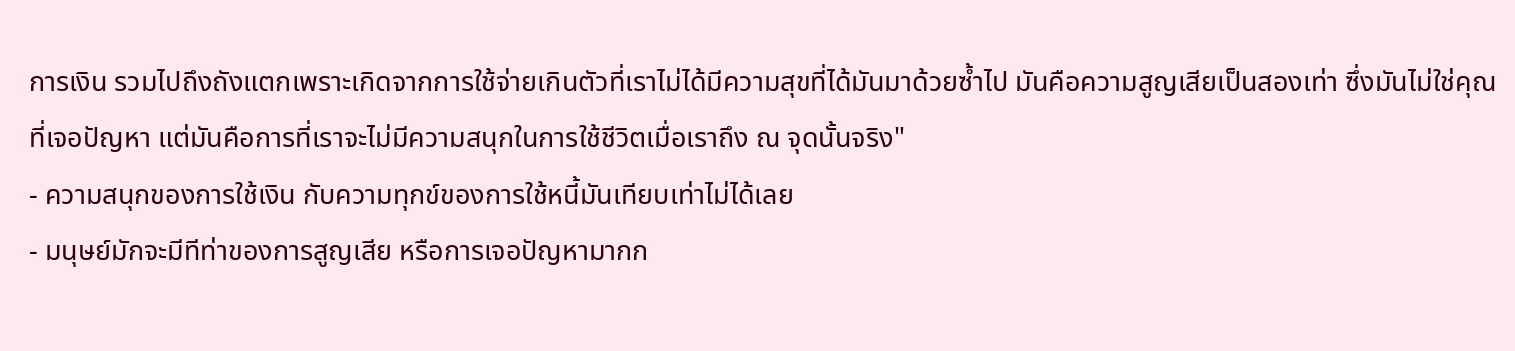การเงิน รวมไปถึงถังแตกเพราะเกิดจากการใช้จ่ายเกินตัวที่เราไม่ได้มีความสุขที่ได้มันมาด้วยซ้ำไป มันคือความสูญเสียเป็นสองเท่า ซึ่งมันไม่ใช่คุณที่เจอปัญหา แต่มันคือการที่เราจะไม่มีความสนุกในการใช้ชีวิตเมื่อเราถึง ณ จุดนั้นจริง"
- ความสนุกของการใช้เงิน กับความทุกข์ของการใช้หนี้มันเทียบเท่าไม่ได้เลย
- มนุษย์มักจะมีทีท่าของการสูญเสีย หรือการเจอปัญหามากก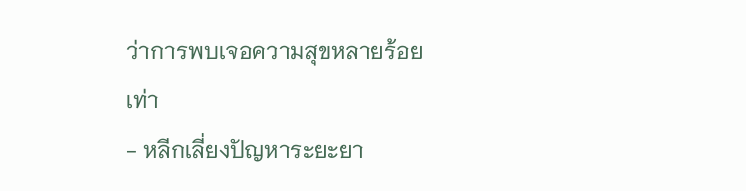ว่าการพบเจอความสุขหลายร้อยเท่า
- หลีกเลี่ยงปัญหาระยะยา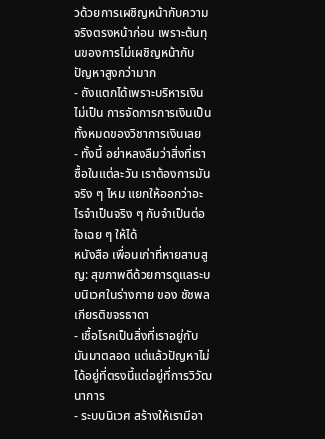วด้วยการเผชิญหน้ากับความจริงตรงหน้าก่อน เพราะต้นทุนของการไม่เผชิญหน้ากับปัญหาสูงกว่ามาก
- ถังแตกได้เพราะบริหารเงินไม่เป็น การจัดการการเงินเป็นทั้งหมดของวิชาการเงินเลย
- ทั้งนี้ อย่าหลงลืมว่าสิ่งที่เราซื้อในแต่ละวัน เราต้องการมันจริง ๆ ไหม แยกให้ออกว่าอะไรจำเป็นจริง ๆ กับจำเป็นต่อใจเฉย ๆ ให้ได้
หนังสือ เพื่อนเก่าที่หายสาบสูญ: สุขภาพดีด้วยการดูแลระบบนิเวศในร่างกาย ของ ชัชพล เกียรติขจรธาดา
- เชื้อโรคเป็นสิ่งที่เราอยู่กับมันมาตลอด แต่แล้วปัญหาไม่ได้อยู่ที่ตรงนี้แต่อยู่ที่การวิวัฒนาการ
- ระบบนิเวศ สร้างให้เรามีอา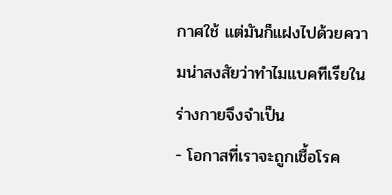กาศใช้ แต่มันก็แฝงไปด้วยความน่าสงสัยว่าทำไมแบคทีเรียในร่างกายจึงจำเป็น
- โอกาสที่เราจะถูกเชื้อโรค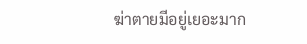ฆ่าตายมีอยู่เยอะมาก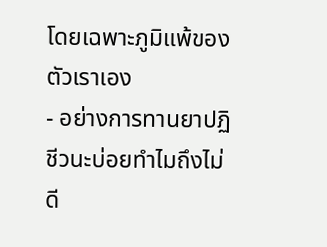โดยเฉพาะภูมิแพ้ของตัวเราเอง
- อย่างการทานยาปฏิชีวนะบ่อยทำไมถึงไม่ดี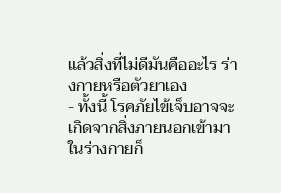แล้วสิ่งที่ไม่ดีมันคืออะไร ร่างกายหรือตัวยาเอง
- ทั้งนี้ โรคภัยไข้เจ็บอาจจะเกิดจากสิ่งภายนอกเข้ามาในร่างกายก็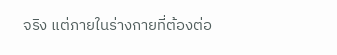จริง แต่ภายในร่างกายที่ต้องต่อ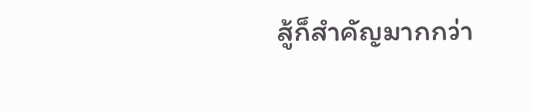สู้ก็สำคัญมากกว่า